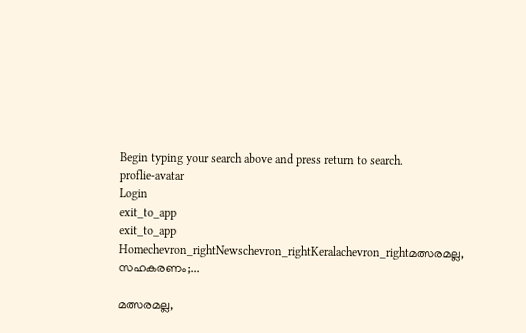Begin typing your search above and press return to search.
proflie-avatar
Login
exit_to_app
exit_to_app
Homechevron_rightNewschevron_rightKeralachevron_rightമത്സരമല്ല, സഹകരണം;...

മത്സരമല്ല,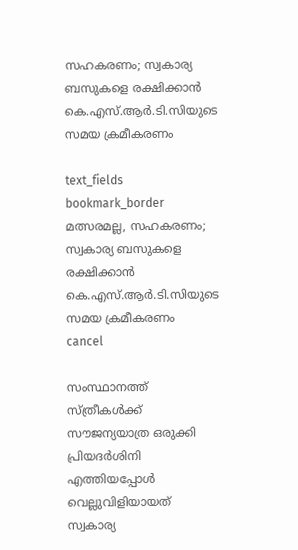സഹകരണം; സ്വകാര്യ ബസുകളെ രക്ഷിക്കാൻ കെ.എസ്.ആർ.ടി.സിയുടെ സമയ ക്രമീകരണം

text_fields
bookmark_border
മത്സരമല്ല, സഹകരണം; സ്വകാര്യ ബസുകളെ രക്ഷിക്കാൻ കെ.എസ്.ആർ.ടി.സിയുടെ സമയ ക്രമീകരണം
cancel

സംസ്ഥാനത്ത് സ്ത്രീകൾക്ക് സൗജന്യയാത്ര ഒരുക്കി പ്രിയദർശിനി എത്തിയപ്പോൾ വെല്ലുവിളിയായത് സ്വകാര്യ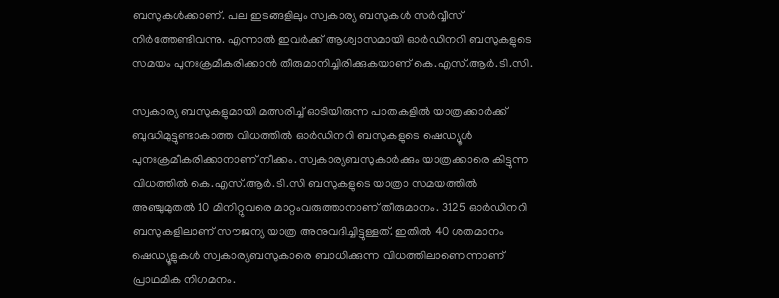ബസുകൾക്കാണ്. പല ഇടങ്ങളിലും സ്വകാര്യ ബസുകൾ സർവ്വീസ് നിർത്തേണ്ടിവന്നു. എന്നാൽ ഇവർക്ക് ആശ്വാസമായി ഓർഡിനറി ബസുകളുടെ സമയം പുനഃക്രമീകരിക്കാൻ തീരുമാനിച്ചിരിക്കുകയാണ് കെ.എസ്.ആർ.ടി.സി.

സ്വകാര്യ ബസുകളുമായി മത്സരിച്ച് ഓടിയിരുന്ന പാതകളിൽ യാത്രക്കാർക്ക് ബുദ്ധിമുട്ടുണ്ടാകാത്ത വിധത്തിൽ ഓർഡിനറി ബസുകളുടെ ഷെഡ്യൂൾ പുനഃക്രമീകരിക്കാനാണ് നീക്കം. സ്വകാര്യബസുകാർക്കും യാത്രക്കാരെ കിട്ടുന്ന വിധത്തിൽ കെ.എസ്.ആർ.ടി.സി ബസുകളുടെ യാത്രാ സമയത്തിൽ അഞ്ചുമുതൽ 10 മിനിറ്റുവരെ മാറ്റംവരുത്താനാണ് തീരുമാനം. 3125 ഓർഡിനറി ബസുകളിലാണ് സൗജന്യ യാത്ര അനുവദിച്ചിട്ടുള്ളത്. ഇതിൽ 40 ശതമാനം ഷെഡ്യൂളുകൾ സ്വകാര്യബസുകാരെ ബാധിക്കുന്ന വിധത്തിലാണെന്നാണ് പ്രാഥമിക നിഗമനം.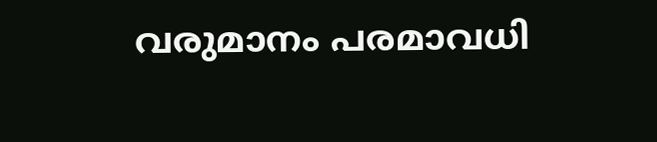വരുമാനം പരമാവധി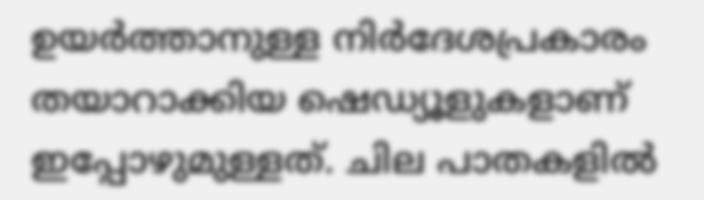ഉയർത്താനുള്ള നിർദേശപ്രകാരം തയാറാക്കിയ ഷെഡ്യൂളുകളാണ് ഇപ്പോഴുമുള്ളത്. ചില പാതകളിൽ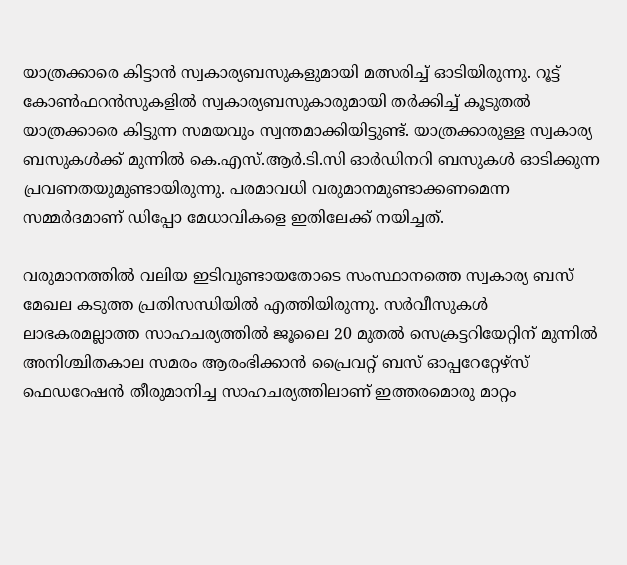യാത്രക്കാരെ കിട്ടാൻ സ്വകാര്യബസുകളുമായി മത്സരിച്ച് ഓടിയിരുന്നു. റൂട്ട് കോൺഫറൻസുകളിൽ സ്വകാര്യബസുകാരുമായി തർക്കിച്ച് കൂടുതൽ യാത്രക്കാരെ കിട്ടുന്ന സമയവും സ്വന്തമാക്കിയിട്ടുണ്ട്. യാത്രക്കാരുള്ള സ്വകാര്യ ബസുകൾക്ക് മുന്നിൽ കെ.എസ്.ആർ.ടി.സി ഓർഡിനറി ബസുകൾ ഓടിക്കുന്ന പ്രവണതയുമുണ്ടായിരുന്നു. പരമാവധി വരുമാനമുണ്ടാക്കണമെന്ന സമ്മർദമാണ് ഡിപ്പോ മേധാവികളെ ഇതിലേക്ക് നയിച്ചത്.

വരുമാനത്തിൽ വലിയ ഇടിവുണ്ടായതോടെ സംസ്ഥാനത്തെ സ്വകാര്യ ബസ് മേഖല കടുത്ത പ്രതിസന്ധിയിൽ എത്തിയിരുന്നു. സർവീസുകൾ ലാഭകരമല്ലാത്ത സാഹചര്യത്തിൽ ജൂലൈ 20 മുതൽ സെക്രട്ടറിയേറ്റിന് മുന്നിൽ അനിശ്ചിതകാല സമരം ആരംഭിക്കാൻ പ്രൈവറ്റ് ബസ് ഓപ്പറേറ്റേഴ്‌സ് ഫെഡറേഷൻ തീരുമാനിച്ച സാഹചര്യത്തിലാണ് ഇത്തരമൊരു മാറ്റം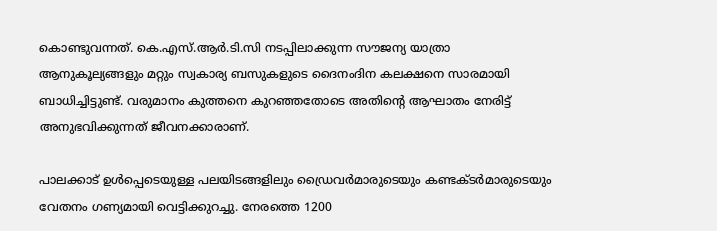കൊണ്ടുവന്നത്. കെ.എസ്.ആർ.ടി.സി നടപ്പിലാക്കുന്ന സൗജന്യ യാത്രാ ആനുകൂല്യങ്ങളും മറ്റും സ്വകാര്യ ബസുകളുടെ ദൈനംദിന കലക്ഷനെ സാരമായി ബാധിച്ചിട്ടുണ്ട്. വരുമാനം കുത്തനെ കുറഞ്ഞതോടെ അതിന്റെ ആഘാതം നേരിട്ട് അനുഭവിക്കുന്നത് ജീവനക്കാരാണ്.

പാലക്കാട് ഉൾപ്പെടെയുള്ള പലയിടങ്ങളിലും ഡ്രൈവർമാരുടെയും കണ്ടക്ടർമാരുടെയും വേതനം ഗണ്യമായി വെട്ടിക്കുറച്ചു. നേരത്തെ 1200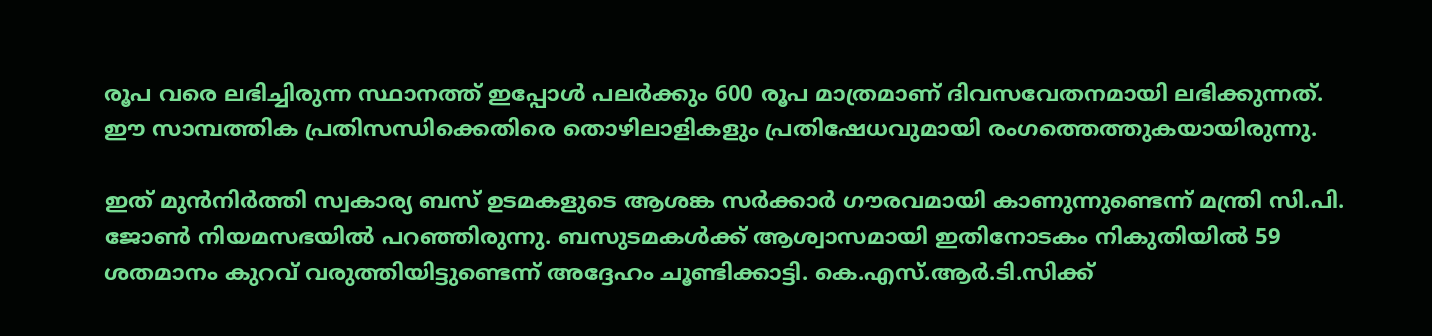രൂപ വരെ ലഭിച്ചിരുന്ന സ്ഥാനത്ത് ഇപ്പോൾ പലർക്കും 600 രൂപ മാത്രമാണ് ദിവസവേതനമായി ലഭിക്കുന്നത്. ഈ സാമ്പത്തിക പ്രതിസന്ധിക്കെതിരെ തൊഴിലാളികളും പ്രതിഷേധവുമായി രംഗത്തെത്തുകയായിരുന്നു.

ഇത് മുൻനിർത്തി സ്വകാര്യ ബസ് ഉടമകളുടെ ആശങ്ക സർക്കാർ ഗൗരവമായി കാണുന്നുണ്ടെന്ന് മന്ത്രി സി.പി. ജോൺ നിയമസഭയിൽ പറഞ്ഞിരുന്നു. ബസുടമകൾക്ക് ആശ്വാസമായി ഇതിനോടകം നികുതിയിൽ 59 ശതമാനം കുറവ് വരുത്തിയിട്ടുണ്ടെന്ന് അദ്ദേഹം ചൂണ്ടിക്കാട്ടി. കെ.എസ്.ആർ.ടി.സിക്ക്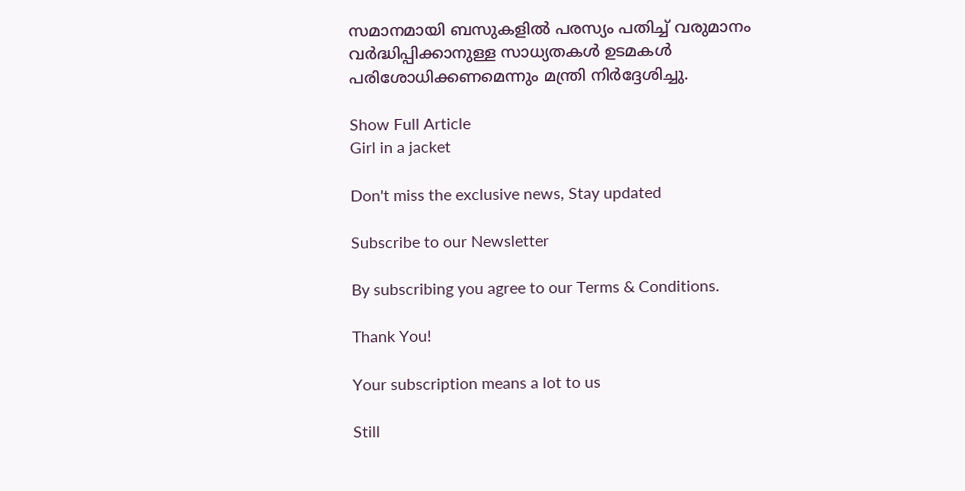സമാനമായി ബസുകളിൽ പരസ്യം പതിച്ച് വരുമാനം വർദ്ധിപ്പിക്കാനുള്ള സാധ്യതകൾ ഉടമകൾ പരിശോധിക്കണമെന്നും മന്ത്രി നിർദ്ദേശിച്ചു.

Show Full Article
Girl in a jacket

Don't miss the exclusive news, Stay updated

Subscribe to our Newsletter

By subscribing you agree to our Terms & Conditions.

Thank You!

Your subscription means a lot to us

Still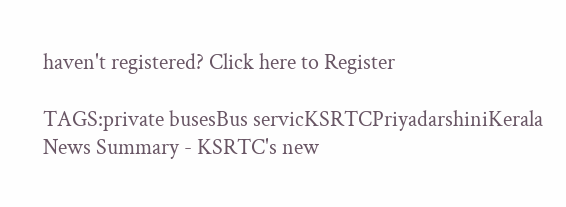haven't registered? Click here to Register

TAGS:private busesBus servicKSRTCPriyadarshiniKerala
News Summary - KSRTC's new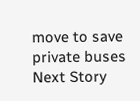move to save private buses
Next Story